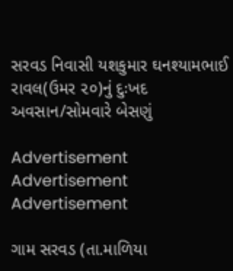સરવડ નિવાસી યશકુમાર ઘનશ્યામભાઈ રાવલ(ઉમર ૨૦)નું દુઃખદ અવસાન/સોમવારે બેસણું

Advertisement
Advertisement
Advertisement

ગામ સરવડ (તા.માળિયા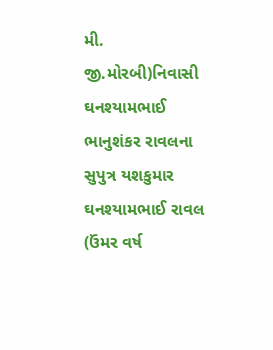મી. જી.મોરબી)નિવાસી ઘનશ્યામભાઈ ભાનુશંકર રાવલના સુપુત્ર યશકુમાર ઘનશ્યામભાઈ રાવલ (ઉંમર વર્ષ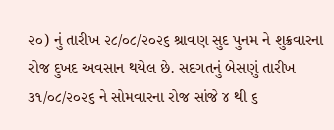૨૦) નું તારીખ ૨૮/૦૮/૨૦૨૬ શ્રાવણ સુદ પુનમ ને શુક્રવારના રોજ દુખદ અવસાન થયેલ છે. સદગતનું બેસણું તારીખ ૩૧/૦૮/૨૦૨૬ ને સોમવારના રોજ સાંજે ૪ થી ૬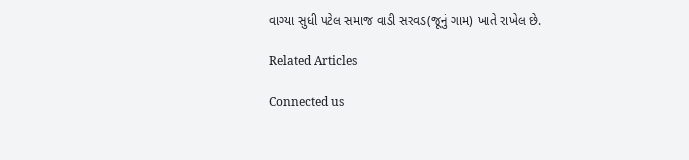વાગ્યા સુધી પટેલ સમાજ વાડી સરવડ(જૂનું ગામ) ખાતે રાખેલ છે.

Related Articles

Connected us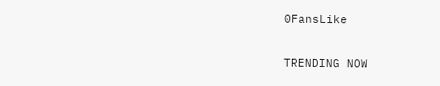0FansLike

TRENDING NOW